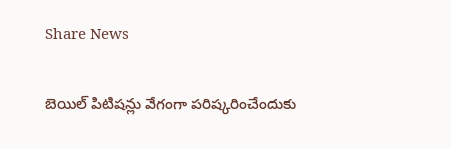Share News

బెయిల్ పిటిషన్లు వేగంగా పరిష్కరించేందుకు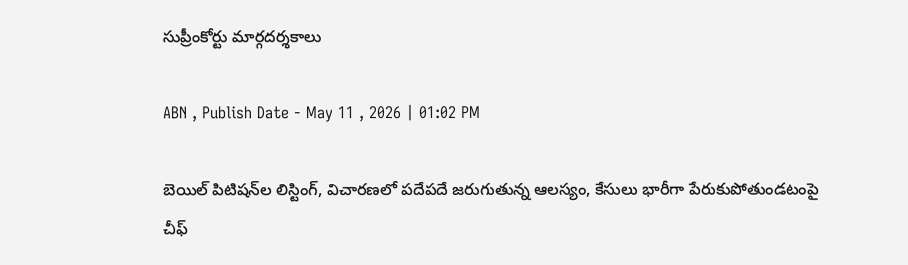సుప్రీంకోర్టు మార్గదర్శకాలు

ABN , Publish Date - May 11 , 2026 | 01:02 PM

బెయిల్ పిటిషన్‌ల లిస్టింగ్, విచారణలో పదేపదే జరుగుతున్న ఆలస్యం, కేసులు భారీగా పేరుకుపోతుండటంపై చీఫ్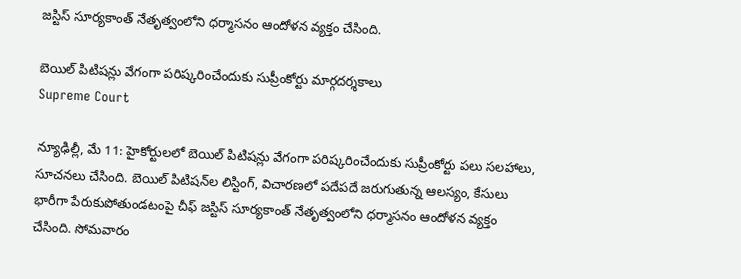జస్టిస్ సూర్యకాంత్ నేతృత్వంలోని ధర్మాసనం ఆందోళన వ్యక్తం చేసింది.

బెయిల్ పిటిషన్లు వేగంగా పరిష్కరించేందుకు సుప్రీంకోర్టు మార్గదర్శకాలు
Supreme Court

న్యూఢిల్లీ, మే 11: హైకోర్టులలో బెయిల్ పిటిషన్లు వేగంగా పరిష్కరించేందుకు సుప్రీంకోర్టు పలు సలహాలు, సూచనలు చేసింది. బెయిల్ పిటిషన్‌ల లిస్టింగ్, విచారణలో పదేపదే జరుగుతున్న ఆలస్యం, కేసులు భారీగా పేరుకుపోతుండటంపై చీఫ్ జస్టిస్ సూర్యకాంత్ నేతృత్వంలోని ధర్మాసనం ఆందోళన వ్యక్తం చేసింది. సోమవారం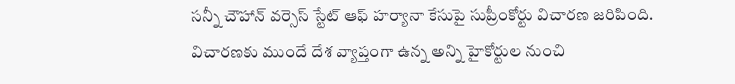సన్నీ చౌహాన్ వర్సెస్ స్టేట్ ఆఫ్ హర్యానా కేసుపై సుప్రీంకోర్టు విచారణ జరిపింది. విచారణకు ముందే దేశ వ్యాప్తంగా ఉన్న అన్ని హైకోర్టుల నుంచి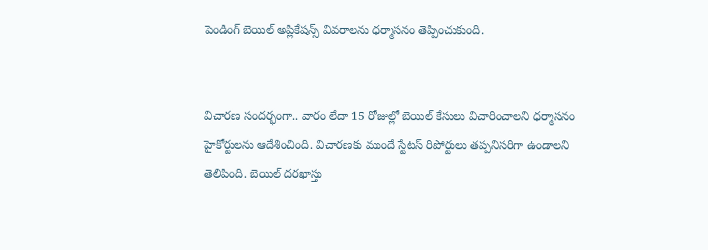పెండింగ్ బెయిల్ అప్లికేషన్స్‌ వివరాలను ధర్మాసనం తెప్పించుకుంది.


విచారణ సందర్భంగా.. వారం లేదా 15 రోజుల్లో బెయిల్ కేసులు విచారించాలని ధర్మాసనం హైకోర్టులను ఆదేశించింది. విచారణకు ముందే స్టేటస్‌ రిపోర్టులు తప్పనిసరిగా ఉండాలని తెలిపింది. బెయిల్ దరఖాస్తు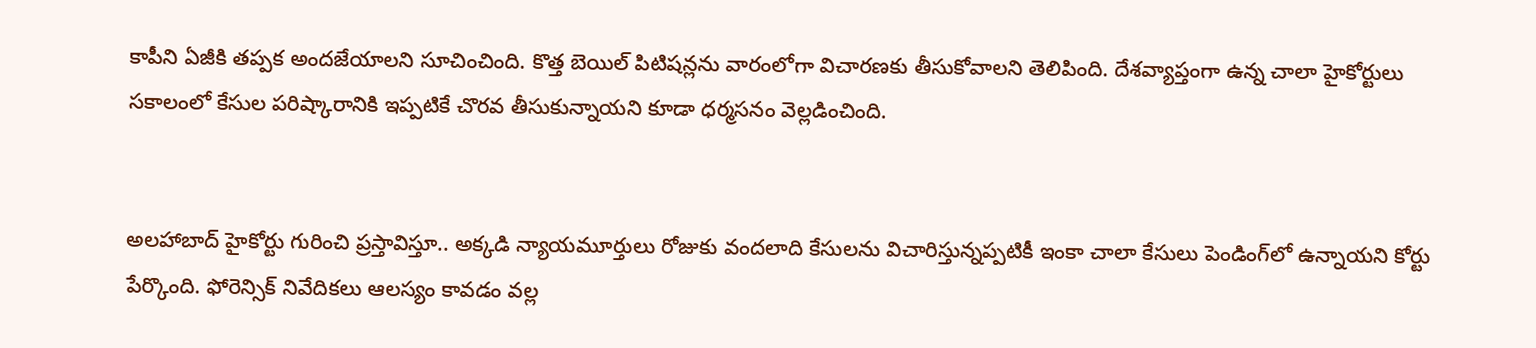కాపీని ఏజీకి తప్పక అందజేయాలని సూచించింది. కొత్త బెయిల్ పిటిషన్లను వారంలోగా విచారణకు తీసుకోవాలని తెలిపింది. దేశవ్యాప్తంగా ఉన్న చాలా హైకోర్టులు సకాలంలో కేసుల పరిష్కారానికి ఇప్పటికే చొరవ తీసుకున్నాయని కూడా ధర్మసనం వెల్లడించింది.


అలహాబాద్ హైకోర్టు గురించి ప్రస్తావిస్తూ.. అక్కడి న్యాయమూర్తులు రోజుకు వందలాది కేసులను విచారిస్తున్నప్పటికీ ఇంకా చాలా కేసులు పెండింగ్‌లో ఉన్నాయని కోర్టు పేర్కొంది. ఫోరెన్సిక్ నివేదికలు ఆలస్యం కావడం వల్ల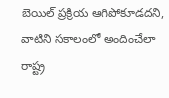బెయిల్ ప్రక్రియ ఆగిపోకూడదని, వాటిని సకాలంలో అందించేలా రాష్ట్ర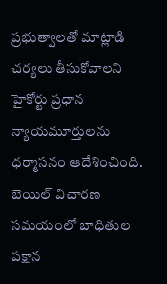ప్రభుత్వాలతో మాట్లాడి చర్యలు తీసుకోవాలని హైకోర్టు ప్రధాన న్యాయమూర్తులను ధర్మాసనం ఆదేశించింది. బెయిల్ విచారణ సమయంలో బాధితుల పక్షాన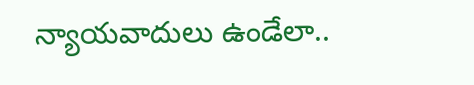న్యాయవాదులు ఉండేలా..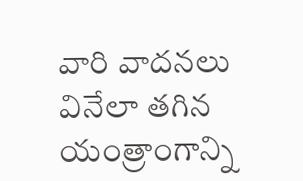వారి వాదనలు వినేలా తగిన యంత్రాంగాన్ని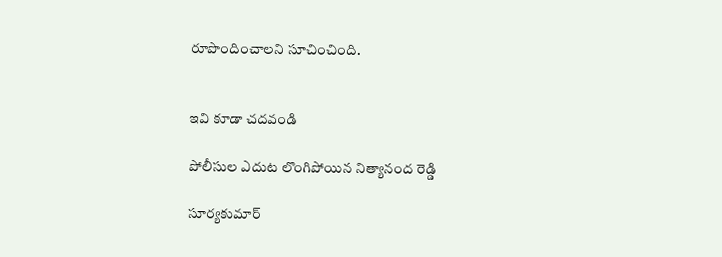రూపొందించాలని సూచించింది.


ఇవి కూడా చదవండి

పోలీసుల ఎదుట లొంగిపోయిన నిత్యానంద రెడ్డి

సూర్యకుమార్‌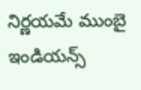నిర్ణయమే ముంబై ఇండియన్స్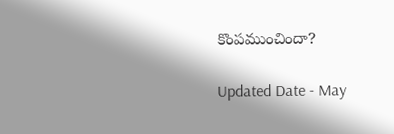కొంపముంచిందా?

Updated Date - May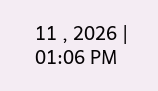11 , 2026 | 01:06 PM